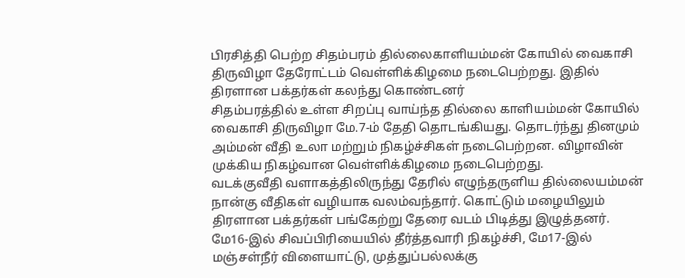பிரசித்தி பெற்ற சிதம்பரம் தில்லைகாளியம்மன் கோயில் வைகாசி திருவிழா தேரோட்டம் வெள்ளிக்கிழமை நடைபெற்றது. இதில் திரளான பக்தர்கள் கலந்து கொண்டனர்
சிதம்பரத்தில் உள்ள சிறப்பு வாய்ந்த தில்லை காளியம்மன் கோயில் வைகாசி திருவிழா மே.7-ம் தேதி தொடங்கியது. தொடர்ந்து தினமும் அம்மன் வீதி உலா மற்றும் நிகழ்ச்சிகள் நடைபெற்றன. விழாவின் முக்கிய நிகழ்வான வெள்ளிக்கிழமை நடைபெற்றது.
வடக்குவீதி வளாகத்திலிருந்து தேரில் எழுந்தருளிய தில்லையம்மன் நான்கு வீதிகள் வழியாக வலம்வந்தார். கொட்டும் மழையிலும் திரளான பக்தர்கள் பங்கேற்று தேரை வடம் பிடித்து இழுத்தனர். மே16-இல் சிவப்பிரியையில் தீர்த்தவாரி நிகழ்ச்சி, மே17-இல் மஞ்சள்நீர் விளையாட்டு, முத்துப்பல்லக்கு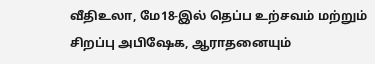வீதிஉலா, மே18-இல் தெப்ப உற்சவம் மற்றும் சிறப்பு அபிஷேக, ஆராதனையும்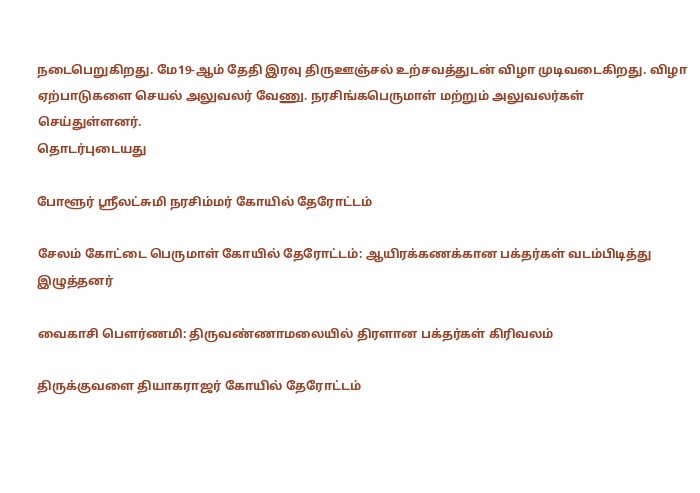நடைபெறுகிறது. மே19-ஆம் தேதி இரவு திருஊஞ்சல் உற்சவத்துடன் விழா முடிவடைகிறது. விழா ஏற்பாடுகளை செயல் அலுவலர் வேணு. நரசிங்கபெருமாள் மற்றும் அலுவலர்கள் செய்துள்ளனர்.
தொடர்புடையது

போளூர் ஸ்ரீலட்சுமி நரசிம்மர் கோயில் தேரோட்டம்

சேலம் கோட்டை பெருமாள் கோயில் தேரோட்டம்: ஆயிரக்கணக்கான பக்தர்கள் வடம்பிடித்து இழுத்தனர்

வைகாசி பௌர்ணமி: திருவண்ணாமலையில் திரளான பக்தர்கள் கிரிவலம்

திருக்குவளை தியாகராஜர் கோயில் தேரோட்டம்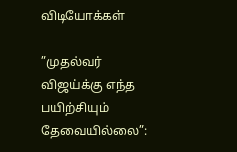விடியோக்கள்

”முதல்வர் விஜய்க்கு எந்த பயிற்சியும் தேவையில்லை”: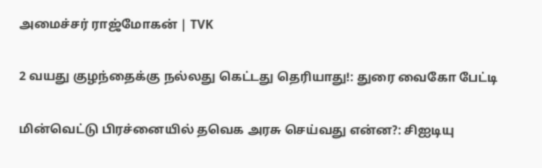அமைச்சர் ராஜ்மோகன் | TVK

2 வயது குழந்தைக்கு நல்லது கெட்டது தெரியாது!: துரை வைகோ பேட்டி

மின்வெட்டு பிரச்னையில் தவெக அரசு செய்வது என்ன?: சிஐடியு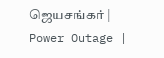ஜெயசங்கர் | Power Outage |